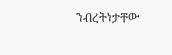ንብረትነታቸው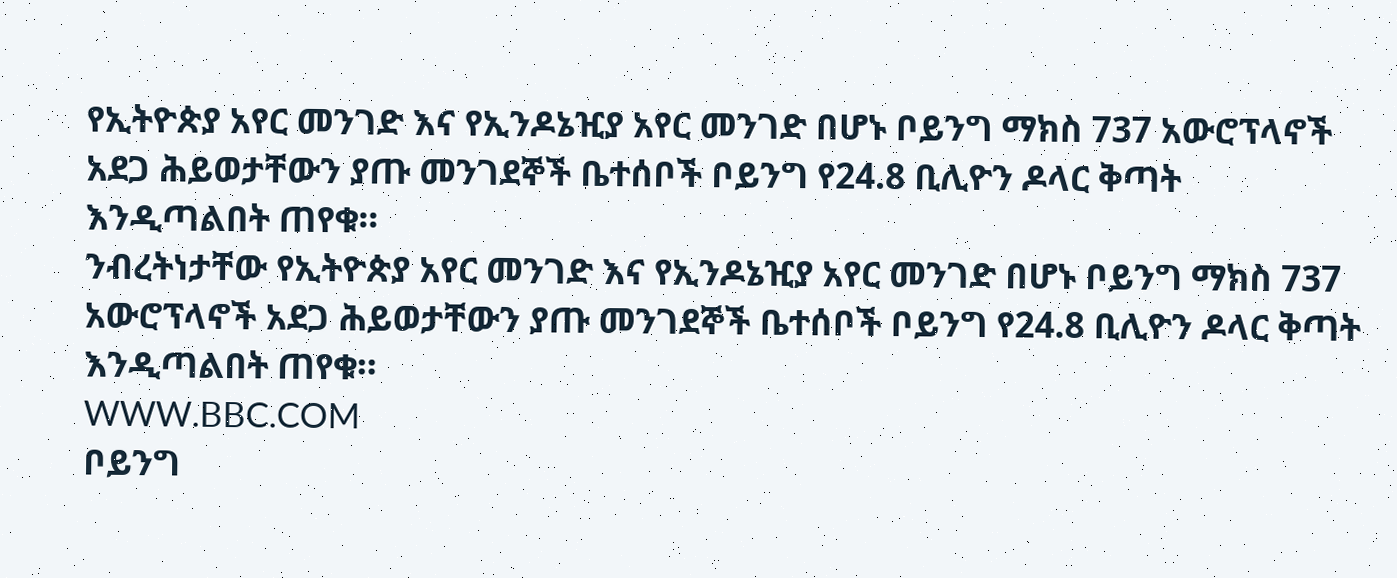የኢትዮጵያ አየር መንገድ እና የኢንዶኔዢያ አየር መንገድ በሆኑ ቦይንግ ማክስ 737 አውሮፕላኖች አደጋ ሕይወታቸውን ያጡ መንገደኞች ቤተሰቦች ቦይንግ የ24.8 ቢሊዮን ዶላር ቅጣት እንዲጣልበት ጠየቁ።
ንብረትነታቸው የኢትዮጵያ አየር መንገድ እና የኢንዶኔዢያ አየር መንገድ በሆኑ ቦይንግ ማክስ 737 አውሮፕላኖች አደጋ ሕይወታቸውን ያጡ መንገደኞች ቤተሰቦች ቦይንግ የ24.8 ቢሊዮን ዶላር ቅጣት እንዲጣልበት ጠየቁ።
WWW.BBC.COM
ቦይንግ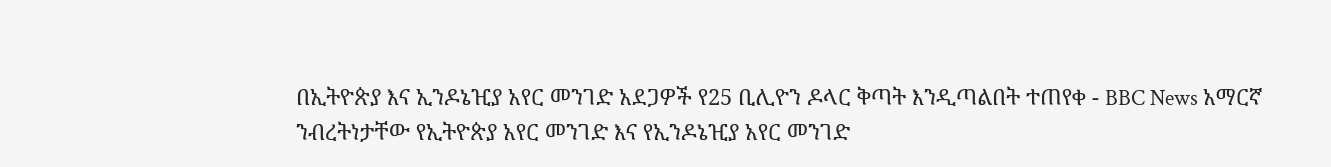በኢትዮጵያ እና ኢንዶኔዢያ አየር መንገድ አደጋዎች የ25 ቢሊዮን ዶላር ቅጣት እንዲጣልበት ተጠየቀ - BBC News አማርኛ
ንብረትነታቸው የኢትዮጵያ አየር መንገድ እና የኢንዶኔዢያ አየር መንገድ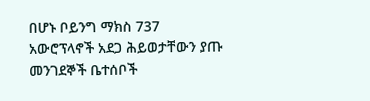በሆኑ ቦይንግ ማክስ 737 አውሮፕላኖች አደጋ ሕይወታቸውን ያጡ መንገደኞች ቤተሰቦች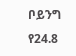ቦይንግ የ24.8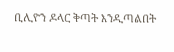ቢሊዮን ዶላር ቅጣት እንዲጣልበት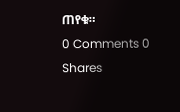ጠየቁ።
0 Comments 0 Shares